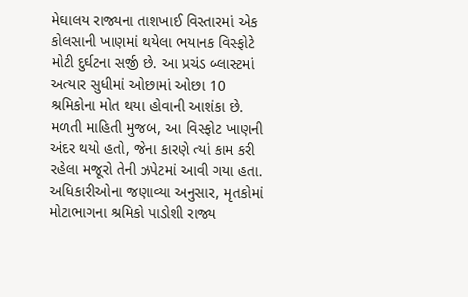મેઘાલય રાજ્યના તાશખાઈ વિસ્તારમાં એક કોલસાની ખાણમાં થયેલા ભયાનક વિસ્ફોટે મોટી દુર્ઘટના સર્જી છે. આ પ્રચંડ બ્લાસ્ટમાં અત્યાર સુધીમાં ઓછામાં ઓછા 10 શ્રમિકોના મોત થયા હોવાની આશંકા છે. મળતી માહિતી મુજબ, આ વિસ્ફોટ ખાણની અંદર થયો હતો, જેના કારણે ત્યાં કામ કરી રહેલા મજૂરો તેની ઝપેટમાં આવી ગયા હતા.
અધિકારીઓના જણાવ્યા અનુસાર, મૃતકોમાં મોટાભાગના શ્રમિકો પાડોશી રાજ્ય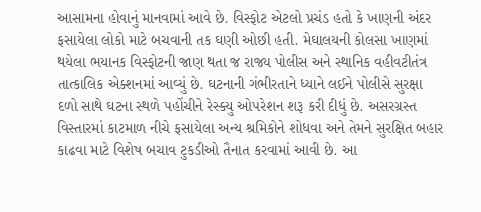આસામના હોવાનું માનવામાં આવે છે. વિસ્ફોટ એટલો પ્રચંડ હતો કે ખાણની અંદર ફસાયેલા લોકો માટે બચવાની તક ઘણી ઓછી હતી. મેઘાલયની કોલસા ખાણમાં થયેલા ભયાનક વિસ્ફોટની જાણ થતા જ રાજ્ય પોલીસ અને સ્થાનિક વહીવટીતંત્ર તાત્કાલિક એક્શનમાં આવ્યું છે. ઘટનાની ગંભીરતાને ધ્યાને લઈને પોલીસે સુરક્ષા દળો સાથે ઘટના સ્થળે પહોંચીને રેસ્ક્યુ ઓપરેશન શરૂ કરી દીધું છે. અસરગ્રસ્ત વિસ્તારમાં કાટમાળ નીચે ફસાયેલા અન્ય શ્રમિકોને શોધવા અને તેમને સુરક્ષિત બહાર કાઢવા માટે વિશેષ બચાવ ટુકડીઓ તૈનાત કરવામાં આવી છે. આ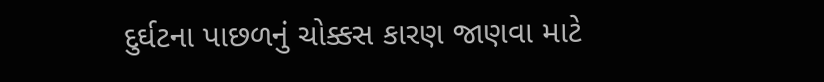દુર્ઘટના પાછળનું ચોક્કસ કારણ જાણવા માટે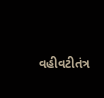વહીવટીતંત્ર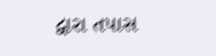દ્વારા તપાસ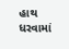હાથ ધરવામાં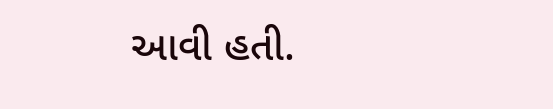આવી હતી.